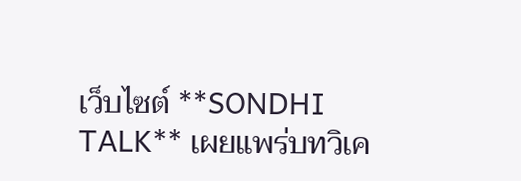เว็บไซต์ **SONDHI TALK** เผยแพร่บทวิเค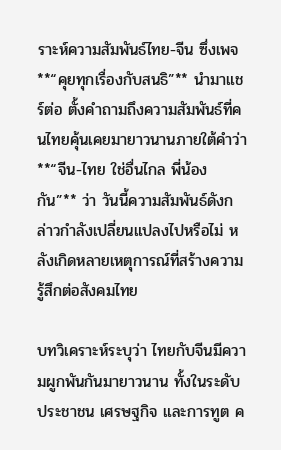ราะห์ความสัมพันธ์ไทย-จีน ซึ่งเพจ **“คุยทุกเรื่องกับสนธิ”** นำมาแชร์ต่อ ตั้งคำถามถึงความสัมพันธ์ที่คนไทยคุ้นเคยมายาวนานภายใต้คำว่า **“จีน-ไทย ใช่อื่นไกล พี่น้องกัน”** ว่า วันนี้ความสัมพันธ์ดังกล่าวกำลังเปลี่ยนแปลงไปหรือไม่ หลังเกิดหลายเหตุการณ์ที่สร้างความรู้สึกต่อสังคมไทย

บทวิเคราะห์ระบุว่า ไทยกับจีนมีความผูกพันกันมายาวนาน ทั้งในระดับประชาชน เศรษฐกิจ และการทูต ค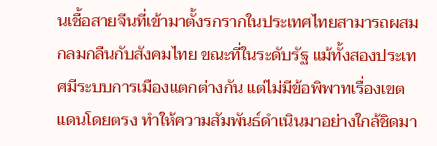นเชื้อสายจีนที่เข้ามาตั้งรกรากในประเทศไทยสามารถผสมกลมกลืนกับสังคมไทย ขณะที่ในระดับรัฐ แม้ทั้งสองประเทศมีระบบการเมืองแตกต่างกัน แต่ไม่มีข้อพิพาทเรื่องเขตแดนโดยตรง ทำให้ความสัมพันธ์ดำเนินมาอย่างใกล้ชิดมา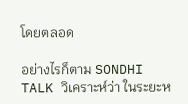โดยตลอด

อย่างไรก็ตาม SONDHI TALK วิเคราะห์ว่า ในระยะห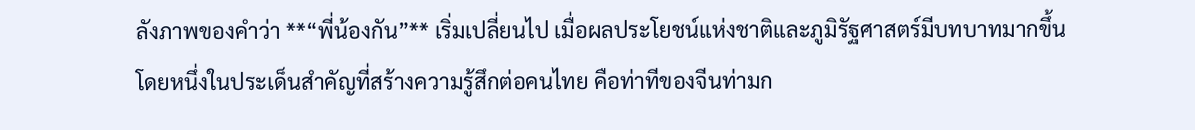ลังภาพของคำว่า **“พี่น้องกัน”** เริ่มเปลี่ยนไป เมื่อผลประโยชน์แห่งชาติและภูมิรัฐศาสตร์มีบทบาทมากขึ้น โดยหนึ่งในประเด็นสำคัญที่สร้างความรู้สึกต่อคนไทย คือท่าทีของจีนท่ามก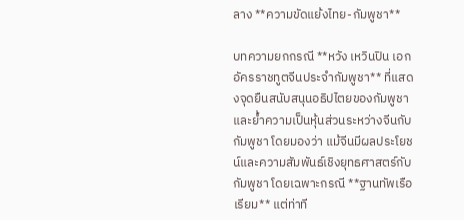ลาง **ความขัดแย้งไทย-กัมพูชา**

บทความยกกรณี **หวัง เหวินปิน เอกอัครราชทูตจีนประจำกัมพูชา** ที่แสดงจุดยืนสนับสนุนอธิปไตยของกัมพูชาและย้ำความเป็นหุ้นส่วนระหว่างจีนกับกัมพูชา โดยมองว่า แม้จีนมีผลประโยชน์และความสัมพันธ์เชิงยุทธศาสตร์กับกัมพูชา โดยเฉพาะกรณี **ฐานทัพเรือเรียม** แต่ท่าที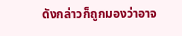ดังกล่าวก็ถูกมองว่าอาจ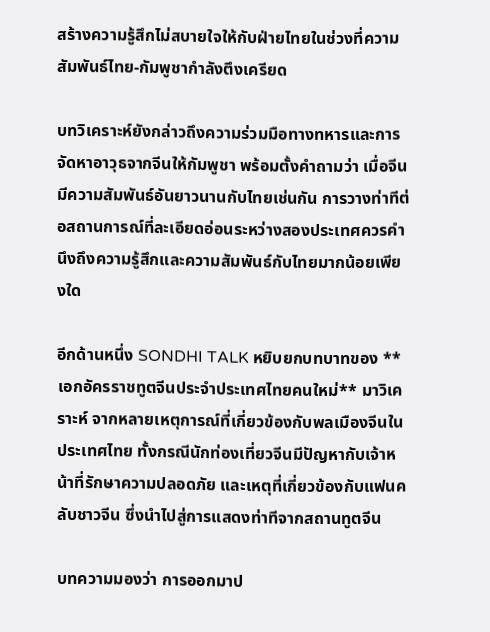สร้างความรู้สึกไม่สบายใจให้กับฝ่ายไทยในช่วงที่ความสัมพันธ์ไทย-กัมพูชากำลังตึงเครียด

บทวิเคราะห์ยังกล่าวถึงความร่วมมือทางทหารและการจัดหาอาวุธจากจีนให้กัมพูชา พร้อมตั้งคำถามว่า เมื่อจีนมีความสัมพันธ์อันยาวนานกับไทยเช่นกัน การวางท่าทีต่อสถานการณ์ที่ละเอียดอ่อนระหว่างสองประเทศควรคำนึงถึงความรู้สึกและความสัมพันธ์กับไทยมากน้อยเพียงใด

อีกด้านหนึ่ง SONDHI TALK หยิบยกบทบาทของ **เอกอัครราชทูตจีนประจำประเทศไทยคนใหม่** มาวิเคราะห์ จากหลายเหตุการณ์ที่เกี่ยวข้องกับพลเมืองจีนในประเทศไทย ทั้งกรณีนักท่องเที่ยวจีนมีปัญหากับเจ้าหน้าที่รักษาความปลอดภัย และเหตุที่เกี่ยวข้องกับแฟนคลับชาวจีน ซึ่งนำไปสู่การแสดงท่าทีจากสถานทูตจีน

บทความมองว่า การออกมาป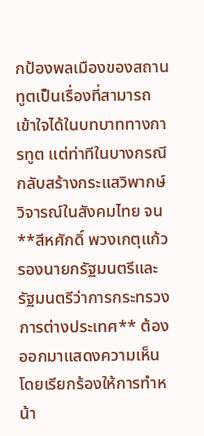กป้องพลเมืองของสถานทูตเป็นเรื่องที่สามารถเข้าใจได้ในบทบาททางการทูต แต่ท่าทีในบางกรณีกลับสร้างกระแสวิพากษ์วิจารณ์ในสังคมไทย จน **สีหศักดิ์ พวงเกตุแก้ว รองนายกรัฐมนตรีและรัฐมนตรีว่าการกระทรวงการต่างประเทศ** ต้องออกมาแสดงความเห็น โดยเรียกร้องให้การทำหน้า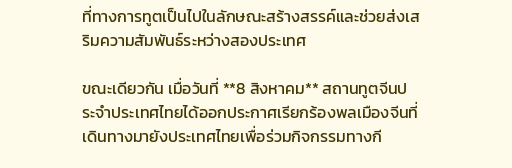ที่ทางการทูตเป็นไปในลักษณะสร้างสรรค์และช่วยส่งเสริมความสัมพันธ์ระหว่างสองประเทศ

ขณะเดียวกัน เมื่อวันที่ **8 สิงหาคม** สถานทูตจีนประจำประเทศไทยได้ออกประกาศเรียกร้องพลเมืองจีนที่เดินทางมายังประเทศไทยเพื่อร่วมกิจกรรมทางกี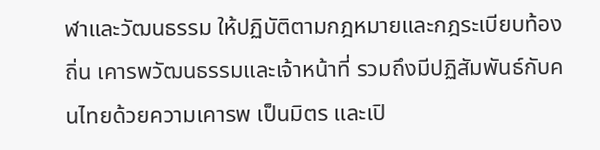ฬาและวัฒนธรรม ให้ปฏิบัติตามกฎหมายและกฎระเบียบท้องถิ่น เคารพวัฒนธรรมและเจ้าหน้าที่ รวมถึงมีปฏิสัมพันธ์กับคนไทยด้วยความเคารพ เป็นมิตร และเปิ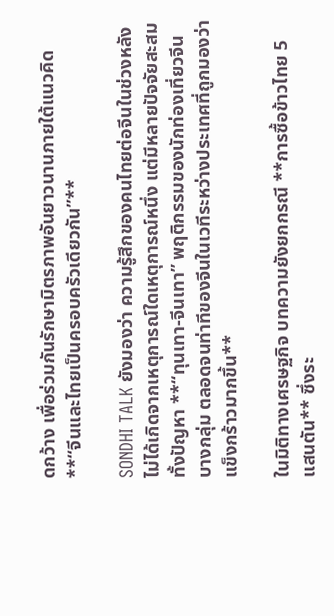ดกว้าง เพื่อร่วมกันรักษามิตรภาพอันยาวนานภายใต้แนวคิด **“จีนและไทยเป็นครอบครัวเดียวกัน”**

SONDHI TALK ยังมองว่า ความรู้สึกของคนไทยต่อจีนในช่วงหลังไม่ได้เกิดจากเหตุการณ์ใดเหตุการณ์หนึ่ง แต่มีหลายปัจจัยสะสม ทั้งปัญหา **“ทุนเทา-จีนเทา” พฤติกรรมของนักท่องเที่ยวจีนบางกลุ่ม ตลอดจนท่าทีของจีนในเวทีระหว่างประเทศที่ถูกมองว่าแข็งกร้าวมากขึ้น**

ในมิติทางเศรษฐกิจ บทความยังยกกรณี **การซื้อข้าวไทย 5 แสนตัน** ซึ่งระ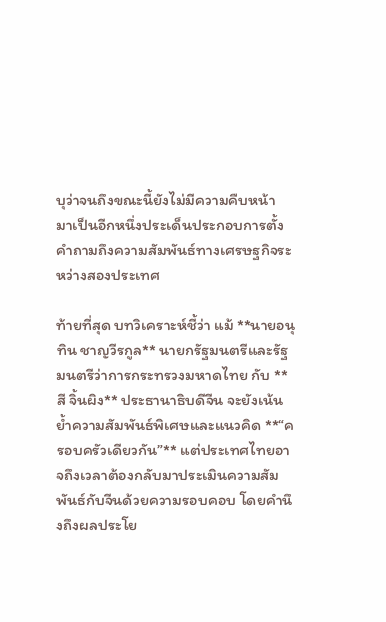บุว่าจนถึงขณะนี้ยังไม่มีความคืบหน้า มาเป็นอีกหนึ่งประเด็นประกอบการตั้งคำถามถึงความสัมพันธ์ทางเศรษฐกิจระหว่างสองประเทศ

ท้ายที่สุด บทวิเคราะห์ชี้ว่า แม้ **นายอนุทิน ชาญวีรกูล** นายกรัฐมนตรีและรัฐมนตรีว่าการกระทรวงมหาดไทย กับ **สี จิ้นผิง** ประธานาธิบดีจีน จะยังเน้นย้ำความสัมพันธ์พิเศษและแนวคิด **“ครอบครัวเดียวกัน”** แต่ประเทศไทยอาจถึงเวลาต้องกลับมาประเมินความสัมพันธ์กับจีนด้วยความรอบคอบ โดยคำนึงถึงผลประโย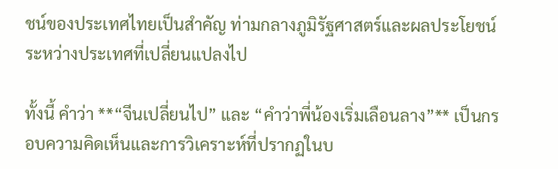ชน์ของประเทศไทยเป็นสำคัญ ท่ามกลางภูมิรัฐศาสตร์และผลประโยชน์ระหว่างประเทศที่เปลี่ยนแปลงไป

ทั้งนี้ คำว่า **“จีนเปลี่ยนไป” และ “คำว่าพี่น้องเริ่มเลือนลาง”** เป็นกรอบความคิดเห็นและการวิเคราะห์ที่ปรากฏในบ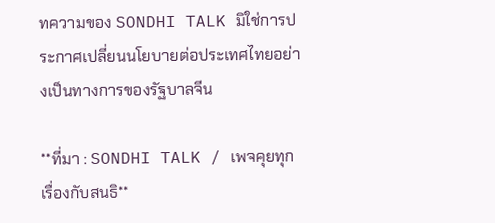ทความของ SONDHI TALK มิใช่การประกาศเปลี่ยนนโยบายต่อประเทศไทยอย่างเป็นทางการของรัฐบาลจีน

**ที่มา : SONDHI TALK / เพจคุยทุกเรื่องกับสนธิ**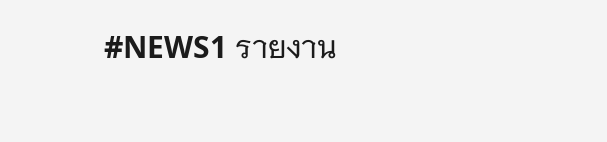#NEWS1 รายงาน